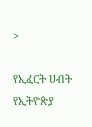>

የኢፈርት ሀብት የኢትዮጵያ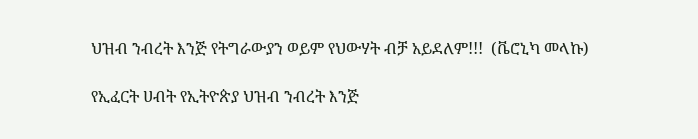ህዝብ ንብረት እንጅ የትግራውያን ወይም የህውሃት ብቻ አይደለም!!!  (ቬሮኒካ መላኩ)

የኢፈርት ሀብት የኢትዮጵያ ህዝብ ንብረት እንጅ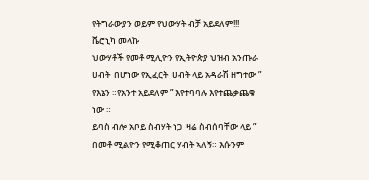የትግራውያን ወይም የህውሃት ብቻ አይደለም!!!
ቬሮኒካ መላኩ
ህውሃቶች የመቶ ሚሊዮን የኢትዮጵያ ህዝብ አንጡራ ሀብት  በሆነው የኢፈርት  ሀብት ላይ አዳራሽ ዘግተው ” የእኔን ።የአንተ አይደለም ” እየተባባሉ እየተጨቃጨቁ ነው ።
ይባስ ብሎ አቦይ ስብሃት ነጋ  ዛሬ ስብሰባቸው ላይ ”  በመቶ ሚልዮን የሚቆጠር ሃብት ኣለኝ። እሱንም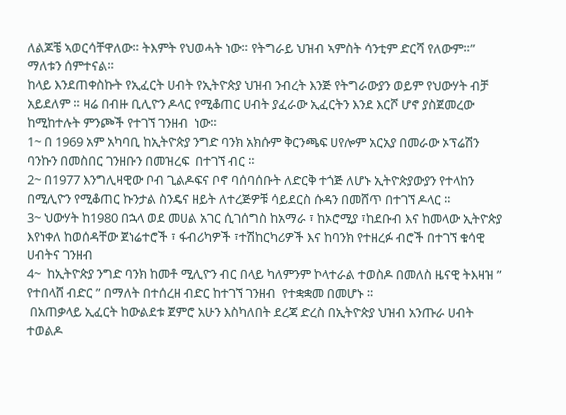ለልጆቼ ኣወርሳቸዋለው። ትእምት የህወሓት ነው። የትግራይ ህዝብ ኣምስት ሳንቲም ድርሻ የለውም።” ማለቱን ሰምተናል።
ከላይ እንደጠቀስኩት የኢፈርት ሀብት የኢትዮጵያ ህዝብ ንብረት እንጅ የትግራውያን ወይም የህውሃት ብቻ አይደለም ። ዛሬ በብዙ ቢሊዮን ዶላር የሚቆጠር ሀብት ያፈራው ኢፈርትን እንደ እርሾ ሆኖ ያስጀመረው ከሚከተሉት ምንጮች የተገኘ ገንዘብ  ነው።
1~ በ 1969 አም አካባቢ ከኢትዮጵያ ንግድ ባንክ አክሱም ቅርንጫፍ ሀየሎም አርአያ በመራው ኦፕሬሽን ባንኩን በመስበር ገንዘቡን በመዝረፍ  በተገኘ ብር ።
2~ በ1977 እንግሊዛዊው ቦብ ጊልዶፍና ቦኖ ባሰባሰቡት ለድርቅ ተጎጅ ለሆኑ ኢትዮጵያውያን የተላከን በሚሊዮን የሚቆጠር ኩንታል ስንዴና ዘይት ለተረጅዎቹ ሳይደርስ ሱዳን በመሸጥ በተገኘ ዶላር ።
3~ ህውሃት ከ1980 በኋላ ወደ መሀል አገር ሲገሰግስ ከአማራ ፣ ከኦሮሚያ ፣ከደቡብ እና ከመላው ኢትዮጵያ እየነቀለ ከወሰዳቸው ጀነሬተሮች ፣ ፋብሪካዎች ፣ተሽከርካሪዎች እና ከባንክ የተዘረፉ ብሮች በተገኘ ቁሳዊ ሀብትና ገንዘብ
4~  ከኢትዮጵያ ንግድ ባንክ ከመቶ ሚሊዮን ብር በላይ ካለምንም ኮላተራል ተወስዶ በመለስ ዜናዊ ትእዛዝ ” የተበላሸ ብድር ” በማለት በተሰረዘ ብድር ከተገኘ ገንዘብ  የተቋቋመ በመሆኑ ።
 በአጠቃላይ ኢፈርት ከውልደቱ ጀምሮ አሁን እስካለበት ደረጃ ድረስ በኢትዮጵያ ህዝብ አንጡራ ሀብት ተወልዶ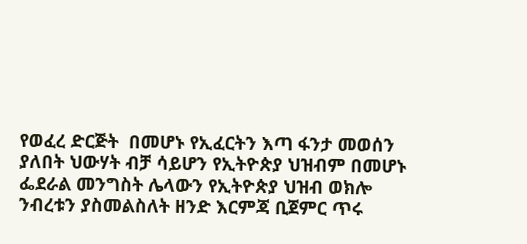የወፈረ ድርጅት  በመሆኑ የኢፈርትን እጣ ፋንታ መወሰን ያለበት ህውሃት ብቻ ሳይሆን የኢትዮጵያ ህዝብም በመሆኑ ፌደራል መንግስት ሌላውን የኢትዮጵያ ህዝብ ወክሎ ንብረቱን ያስመልስለት ዘንድ እርምጃ ቢጀምር ጥሩ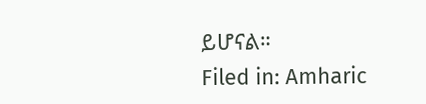ይሆናል።
Filed in: Amharic